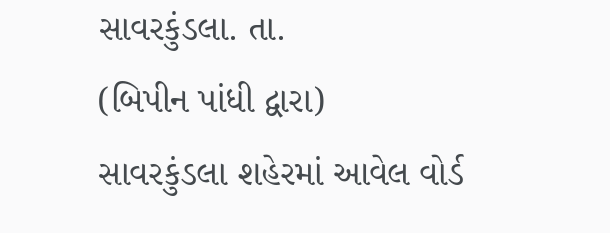સાવરકુંડલા. તા.
(બિપીન પાંધી દ્વારા)
સાવરકુંડલા શહેરમાં આવેલ વોર્ડ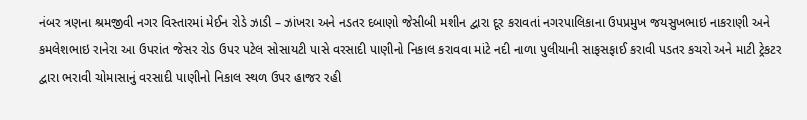નંબર ત્રણના શ્રમજીવી નગર વિસ્તારમાં મેઈન રોડે ઝાડી – ઝાંખરા અને નડતર દબાણો જેસીબી મશીન દ્વારા દૂર કરાવતાં નગરપાલિકાના ઉપપ્રમુખ જયસુખભાઇ નાકરાણી અને કમલેશભાઇ રાનેરા આ ઉપરાંત જેસર રોડ ઉપર પટેલ સોસાયટી પાસે વરસાદી પાણીનો નિકાલ કરાવવા માંટે નદી નાળા પુલીયાની સાફસફાઈ કરાવી પડતર કચરો અને માટી ટ્રેકટર દ્વારા ભરાવી ચોમાસાનું વરસાદી પાણીનો નિકાલ સ્થળ ઉપર હાજર રહી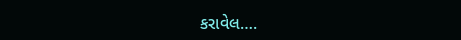કરાવેલ….